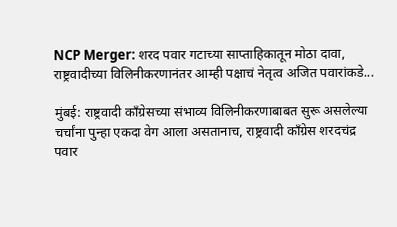NCP Merger: शरद पवार गटाच्या साप्ताहिकातून मोठा दावा, राष्ट्रवादीच्या विलिनीकरणानंतर आम्ही पक्षाचं नेतृत्व अजित पवारांकडे...

मुंबई: राष्ट्रवादी काँग्रेसच्या संभाव्य विलिनीकरणाबाबत सुरू असलेल्या चर्चांना पुन्हा एकदा वेग आला असतानाच, राष्ट्रवादी काँग्रेस शरदचंद्र पवार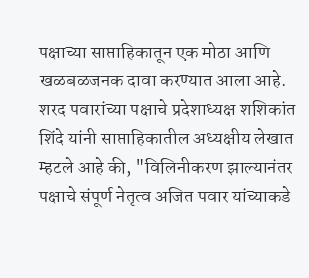पक्षाच्या साप्ताहिकातून एक मोठा आणि खळबळजनक दावा करण्यात आला आहे. शरद पवारांच्या पक्षाचे प्रदेशाध्यक्ष शशिकांत शिंदे यांनी साप्ताहिकातील अध्यक्षीय लेखात म्हटले आहे की, "विलिनीकरण झाल्यानंतर पक्षाचे संपूर्ण नेतृत्व अजित पवार यांच्याकडे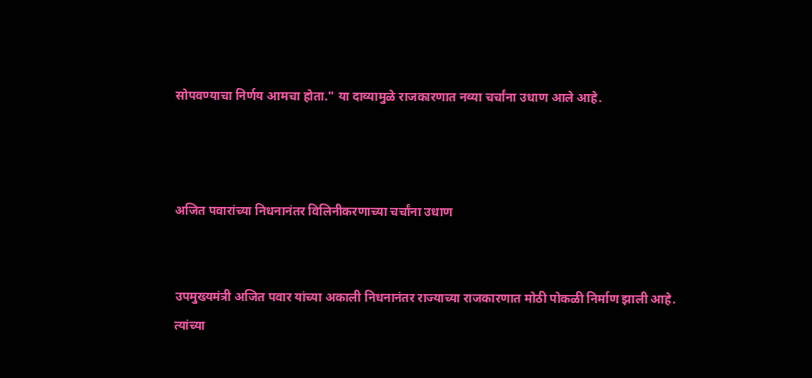सोपवण्याचा निर्णय आमचा होता." या दाव्यामुळे राजकारणात नव्या चर्चांना उधाण आले आहे.



अजित पवारांच्या निधनानंतर विलिनीकरणाच्या चर्चांना उधाण


उपमुख्यमंत्री अजित पवार यांच्या अकाली निधनानंतर राज्याच्या राजकारणात मोठी पोकळी निर्माण झाली आहे. त्यांच्या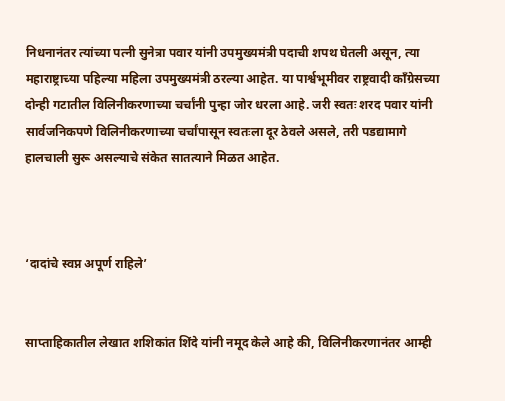निधनानंतर त्यांच्या पत्नी सुनेत्रा पवार यांनी उपमुख्यमंत्री पदाची शपथ घेतली असून, त्या महाराष्ट्राच्या पहिल्या महिला उपमुख्यमंत्री ठरल्या आहेत. या पार्श्वभूमीवर राष्ट्रवादी काँग्रेसच्या दोन्ही गटातील विलिनीकरणाच्या चर्चांनी पुन्हा जोर धरला आहे. जरी स्वतः शरद पवार यांनी सार्वजनिकपणे विलिनीकरणाच्या चर्चांपासून स्वतःला दूर ठेवले असले, तरी पडद्यामागे हालचाली सुरू असल्याचे संकेत सातत्याने मिळत आहेत.



‘दादांचे स्वप्न अपूर्ण राहिले’


साप्ताहिकातील लेखात शशिकांत शिंदे यांनी नमूद केले आहे की, विलिनीकरणानंतर आम्ही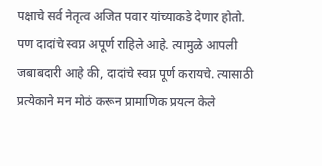पक्षाचे सर्व नेतृत्व अजित पवार यांच्याकडे देणार होतो. पण दादांचे स्वप्न अपूर्ण राहिले आहे. त्यामुळे आपली जबाबदारी आहे की, दादांचे स्वप्न पूर्ण करायचे. त्यासाठी प्रत्येकाने मन मोठं करून प्रामाणिक प्रयत्न केले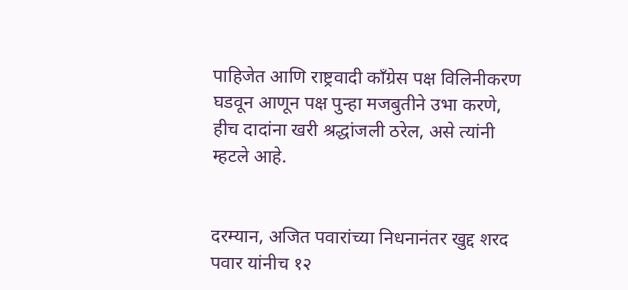पाहिजेत आणि राष्ट्रवादी काँग्रेस पक्ष विलिनीकरण घडवून आणून पक्ष पुन्हा मजबुतीने उभा करणे, हीच दादांना खरी श्रद्धांजली ठरेल, असे त्यांनी म्हटले आहे.


दरम्यान, अजित पवारांच्या निधनानंतर खुद्द शरद पवार यांनीच १२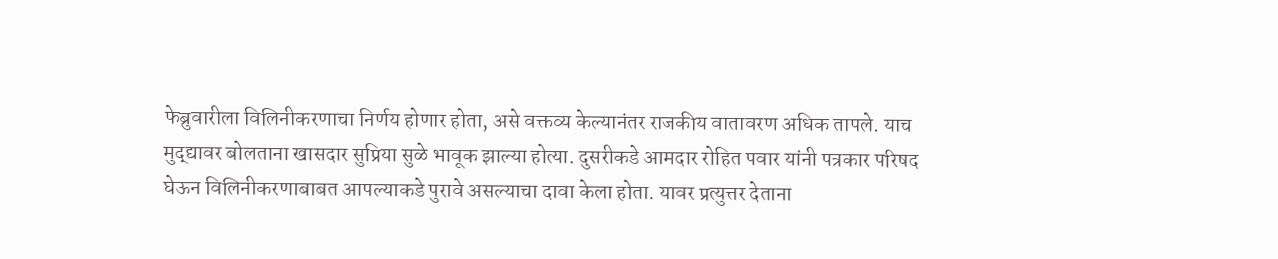फेब्रुवारीला विलिनीकरणाचा निर्णय होणार होता, असे वक्तव्य केल्यानंतर राजकीय वातावरण अधिक तापले. याच मुद्द्यावर बोलताना खासदार सुप्रिया सुळे भावूक झाल्या होत्या. दुसरीकडे आमदार रोहित पवार यांनी पत्रकार परिषद घेऊन विलिनीकरणाबाबत आपल्याकडे पुरावे असल्याचा दावा केला होता. यावर प्रत्युत्तर देताना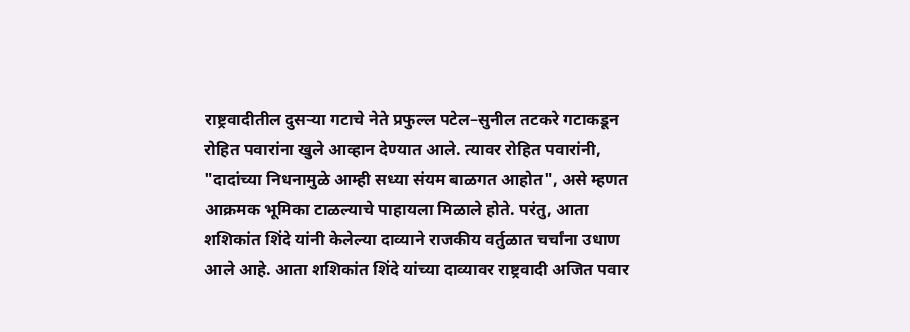राष्ट्रवादीतील दुसऱ्या गटाचे नेते प्रफुल्ल पटेल–सुनील तटकरे गटाकडून रोहित पवारांना खुले आव्हान देण्यात आले. त्यावर रोहित पवारांनी, "दादांच्या निधनामुळे आम्ही सध्या संयम बाळगत आहोत", असे म्हणत आक्रमक भूमिका टाळल्याचे पाहायला मिळाले होते. परंतु, आता शशिकांत शिंदे यांनी केलेल्या दाव्याने राजकीय वर्तुळात चर्चांना उधाण आले आहे. आता शशिकांत शिंदे यांच्या दाव्यावर राष्ट्रवादी अजित पवार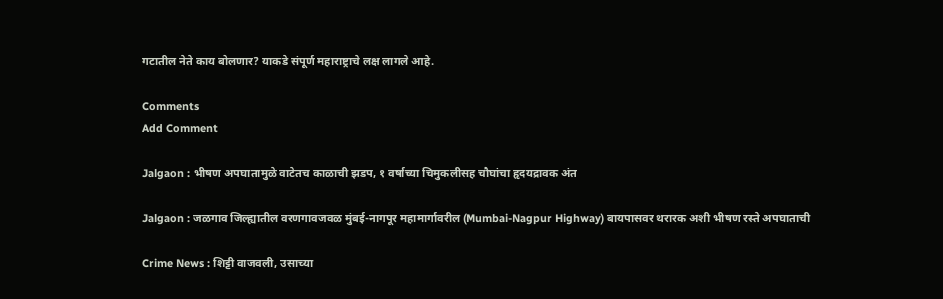गटातील नेते काय बोलणार? याकडे संपूर्ण महाराष्ट्राचे लक्ष लागले आहे.

Comments
Add Comment

Jalgaon : भीषण अपघातामुळे वाटेतच काळाची झडप, १ वर्षाच्या चिमुकलीसह चौघांचा हृदयद्रावक अंत

Jalgaon : जळगाव जिल्ह्यातील वरणगावजवळ मुंबई-नागपूर महामार्गावरील (Mumbai-Nagpur Highway) बायपासवर थरारक अशी भीषण रस्ते अपघाताची

Crime News : शिट्टी वाजवली, उसाच्या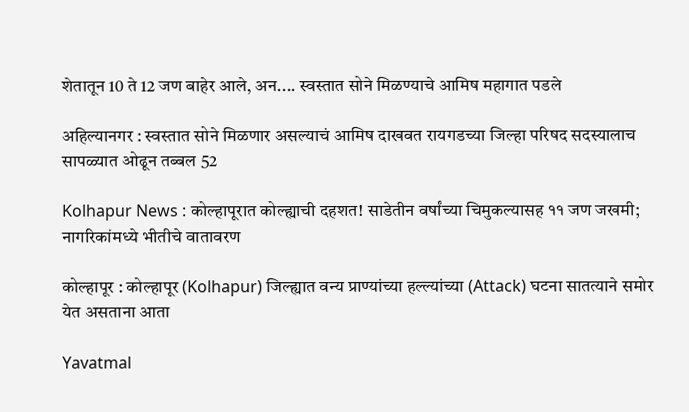शेतातून 10 ते 12 जण बाहेर आले, अन.... स्वस्तात सोने मिळण्याचे आमिष महागात पडले

अहिल्यानगर : स्वस्तात सोने मिळणार असल्याचं आमिष दाखवत रायगडच्या जिल्हा परिषद सदस्यालाच सापळ्यात ओढून तब्बल 52

Kolhapur News : कोल्हापूरात कोल्ह्याची दहशत! साडेतीन वर्षांच्या चिमुकल्यासह ११ जण जखमी; नागरिकांमध्ये भीतीचे वातावरण

कोल्हापूर : कोल्हापूर (Kolhapur) जिल्ह्यात वन्य प्राण्यांच्या हल्ल्यांच्या (Attack) घटना सातत्याने समोर येत असताना आता

Yavatmal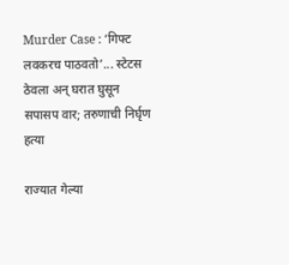Murder Case : ‘गिफ्ट लवकरच पाठवतो’... स्टेटस ठेवला अन् घरात घुसून सपासप वार; तरुणाची निर्घृण हत्या

राज्यात गेल्या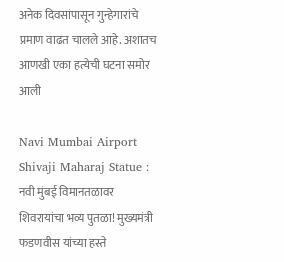अनेक दिवसांपासून गुन्हेगारांचे प्रमाण वाढत चालले आहे. अशातच आणखी एका हत्येची घटना समोर आली

Navi Mumbai Airport Shivaji Maharaj Statue : नवी मुंबई विमानतळावर शिवरायांचा भव्य पुतळा! मुख्यमंत्री फडणवीस यांच्या हस्ते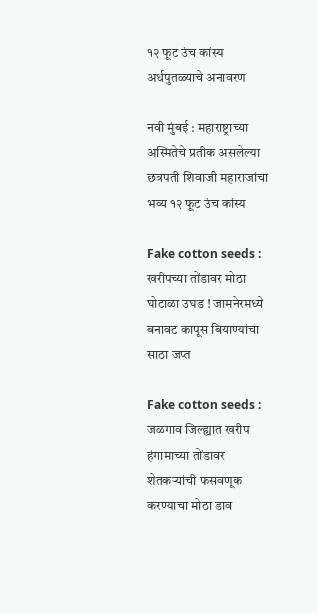१२ फूट उंच कांस्य अर्धपुतळ्याचे अनावरण

नवी मुंबई : महाराष्ट्राच्या अस्मितेचे प्रतीक असलेल्या छत्रपती शिवाजी महाराजांचा भव्य १२ फूट उंच कांस्य

Fake cotton seeds : खरीपच्या तोंडावर मोठा घोटाळा उघड ! जामनेरमध्ये बनावट कापूस बियाण्यांचा साठा जप्त

Fake cotton seeds : जळगाव जिल्ह्यात खरीप हंगामाच्या तोंडावर शेतकऱ्यांची फसवणूक करण्याचा मोठा डाव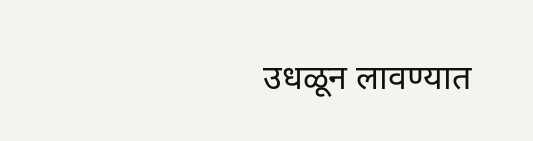उधळून लावण्यात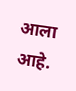आला आहे.